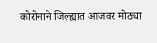कोरोनाने जिल्ह्यात आजवर मोठ्या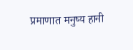प्रमाणात मनुष्य हानी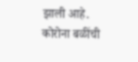झाली आहे. कोरोना बळींची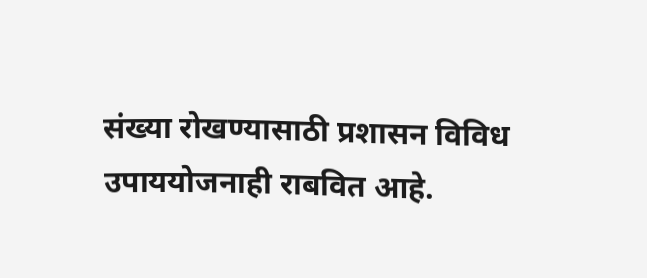संख्या रोखण्यासाठी प्रशासन विविध उपाययोजनाही राबवित आहे.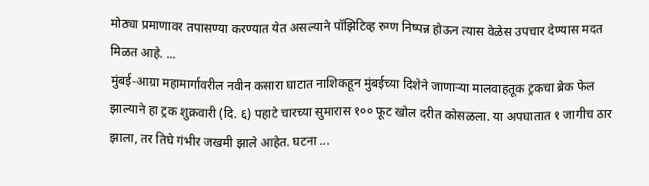मोठ्या प्रमाणावर तपासण्या करण्यात येत असल्याने पॉझिटिव्ह रुग्ण निष्पन्न होऊन त्यास वेळेस उपचार देण्यास मदत मिळत आहे. ...
मुंबई-आग्रा महामार्गावरील नवीन कसारा घाटात नाशिकहून मुंबईच्या दिशेने जाणाऱ्या मालवाहतूक ट्रकचा ब्रेक फेल झाल्याने हा ट्रक शुक्रवारी (दि. ६) पहाटे चारच्या सुमारास १०० फूट खोल दरीत कोसळला. या अपघातात १ जागीच ठार झाला, तर तिघे गंभीर जखमी झाले आहेत. घटना ...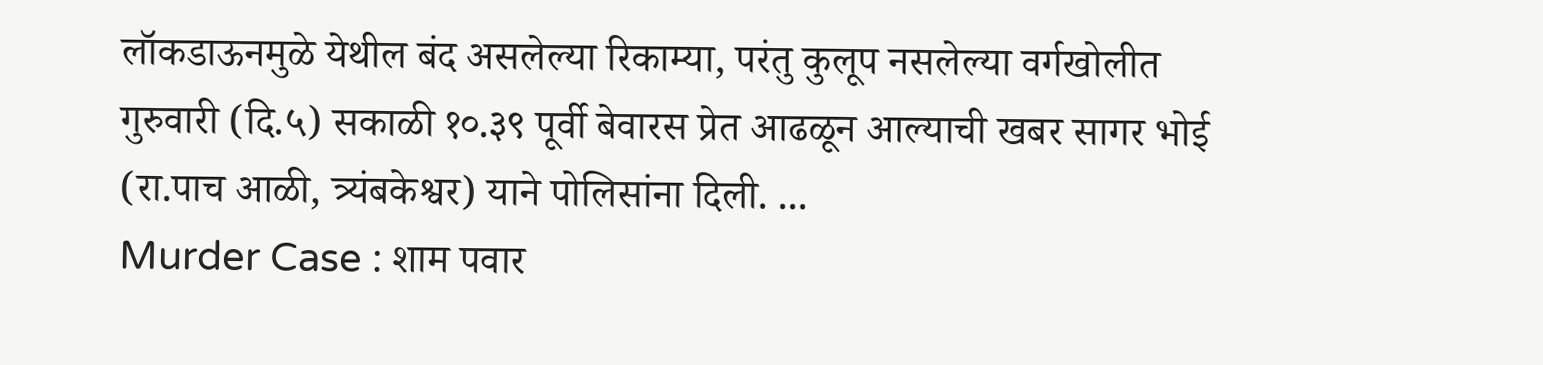लॉकडाऊनमुळे येथील बंद असलेल्या रिकाम्या, परंतु कुलूप नसलेल्या वर्गखोलीत गुरुवारी (दि.५) सकाळी १०.३९ पूर्वी बेवारस प्रेत आढळून आल्याची खबर सागर भोई (रा.पाच आळी, त्र्यंबकेश्वर) याने पोलिसांना दिली. ...
Murder Case : शाम पवार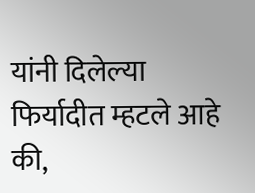यांनी दिलेल्या फिर्यादीत म्हटले आहे की,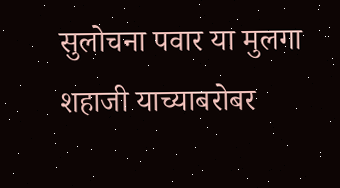सुलोचना पवार या मुलगा शहाजी याच्याबरोबर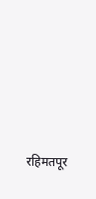रहिमतपूर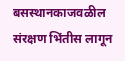बसस्थानकाजवळील संरक्षण भिंतीस लागून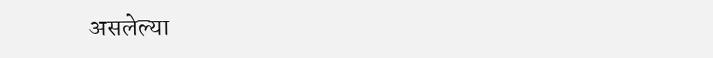असलेल्या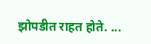झोपडीत राहत होते. ...